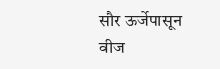सौर ऊर्जेपासून वीज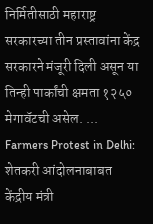निर्मितीसाठी महाराष्ट्र सरकारच्या तीन प्रस्तावांना केंद्र सरकारने मंजूरी दिली असून या तिन्ही पार्कांची क्षमता १२५० मेगावॅटची असेल. ...
Farmers Protest in Delhi: शेतकरी आंदोलनाबाबत केंद्रीय मंत्री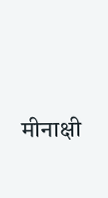मीनाक्षी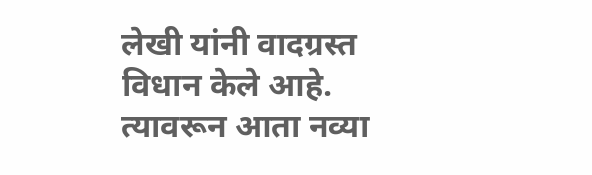लेखी यांनी वादग्रस्त विधान केले आहे. त्यावरून आता नव्या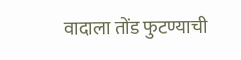वादाला तोंड फुटण्याची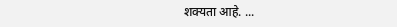शक्यता आहे. ...